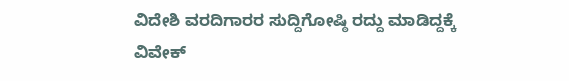ವಿದೇಶಿ ವರದಿಗಾರರ ಸುದ್ದಿಗೋಷ್ಠಿ ರದ್ದು ಮಾಡಿದ್ದಕ್ಕೆ ವಿವೇಕ್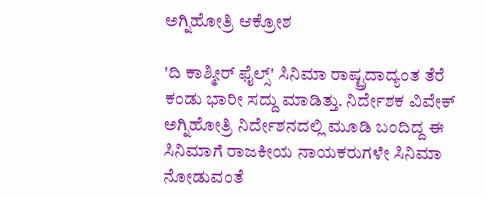ಅಗ್ನಿಹೋತ್ರಿ ಆಕ್ರೋಶ

'ದಿ ಕಾಶ್ಮೀರ್ ಫೈಲ್ಸ್' ಸಿನಿಮಾ ರಾಷ್ಟ್ರದಾದ್ಯಂತ ತೆರೆ ಕಂಡು ಭಾರೀ ಸದ್ದು ಮಾಡಿತ್ತು. ನಿರ್ದೇಶಕ ವಿವೇಕ್‌ ಅಗ್ನಿಹೋತ್ರಿ ನಿರ್ದೇಶನದಲ್ಲಿ ಮೂಡಿ ಬಂದಿದ್ದ ಈ ಸಿನಿಮಾಗೆ ರಾಜಕೀಯ ನಾಯಕರುಗಳೇ ಸಿನಿಮಾ ನೋಡುವಂತೆ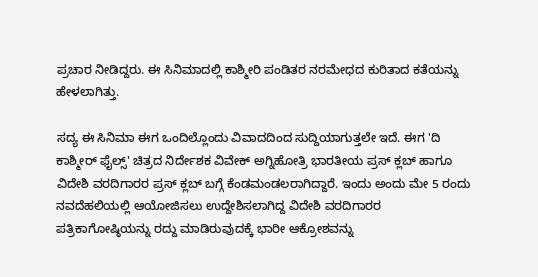ಪ್ರಚಾರ ನೀಡಿದ್ದರು. ಈ ಸಿನಿಮಾದಲ್ಲಿ ಕಾಶ್ಮೀರಿ ಪಂಡಿತರ ನರಮೇಧದ ಕುರಿತಾದ ಕತೆಯನ್ನು ಹೇಳಲಾಗಿತ್ತು.

ಸದ್ಯ ಈ ಸಿನಿಮಾ ಈಗ ಒಂದಿಲ್ಲೊಂದು ವಿವಾದದಿಂದ ಸುದ್ದಿಯಾಗುತ್ತಲೇ ಇದೆ. ಈಗ 'ದಿ ಕಾಶ್ಮೀರ್ ಫೈಲ್ಸ್' ಚಿತ್ರದ ನಿರ್ದೇಶಕ ವಿವೇಕ್‌ ಅಗ್ನಿಹೋತ್ರಿ ಭಾರತೀಯ ಪ್ರಸ್‌ ಕ್ಲಬ್ ಹಾಗೂ ವಿದೇಶಿ ವರದಿಗಾರರ ಪ್ರಸ್‌ ಕ್ಲಬ್ ಬಗ್ಗೆ ಕೆಂಡಮಂಡಲರಾಗಿದ್ದಾರೆ. ಇಂದು ಅಂದು ಮೇ 5 ರಂದು ನವದೆಹಲಿಯಲ್ಲಿ ಆಯೋಜಿಸಲು ಉದ್ದೇಶಿಸಲಾಗಿದ್ದ ವಿದೇಶಿ ವರದಿಗಾರರ ಪತ್ರಿಕಾಗೋಷ್ಠಿಯನ್ನು ರದ್ದು ಮಾಡಿರುವುದಕ್ಕೆ ಭಾರೀ ಆಕ್ರೋಶವನ್ನು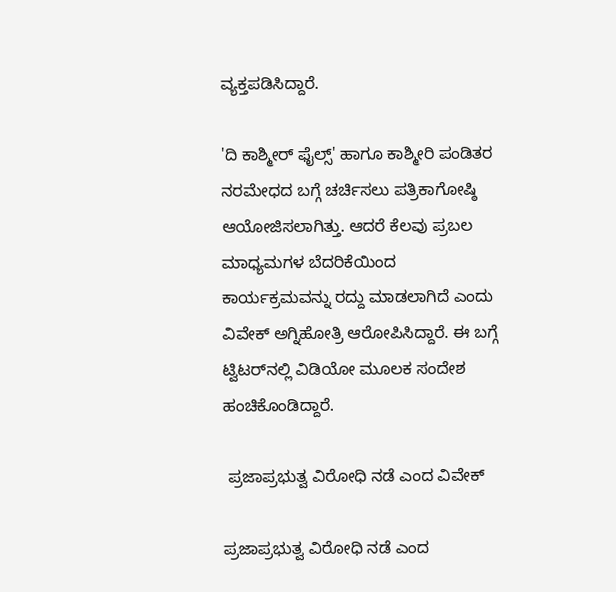ವ್ಯಕ್ತಪಡಿಸಿದ್ದಾರೆ.

'ದಿ ಕಾಶ್ಮೀರ್ ಫೈಲ್ಸ್‌' ಹಾಗೂ ಕಾಶ್ಮೀರಿ ಪಂಡಿತರ ನರಮೇಧದ ಬಗ್ಗೆ ಚರ್ಚಿಸಲು ಪತ್ರಿಕಾಗೋಷ್ಠಿ ಆಯೋಜಿಸಲಾಗಿತ್ತು. ಆದರೆ ಕೆಲವು ಪ್ರಬಲ ಮಾಧ್ಯಮಗಳ ಬೆದರಿಕೆಯಿಂದ ಕಾರ್ಯಕ್ರಮವನ್ನು ರದ್ದು ಮಾಡಲಾಗಿದೆ ಎಂದು ವಿವೇಕ್‌ ಅಗ್ನಿಹೋತ್ರಿ ಆರೋಪಿಸಿದ್ದಾರೆ. ಈ ಬಗ್ಗೆ ಟ್ವಿಟರ್‌ನಲ್ಲಿ ವಿಡಿಯೋ ಮೂಲಕ ಸಂದೇಶ ಹಂಚಿಕೊಂಡಿದ್ದಾರೆ.

 ಪ್ರಜಾಪ್ರಭುತ್ವ ವಿರೋಧಿ ನಡೆ ಎಂದ ವಿವೇಕ್‌

ಪ್ರಜಾಪ್ರಭುತ್ವ ವಿರೋಧಿ ನಡೆ ಎಂದ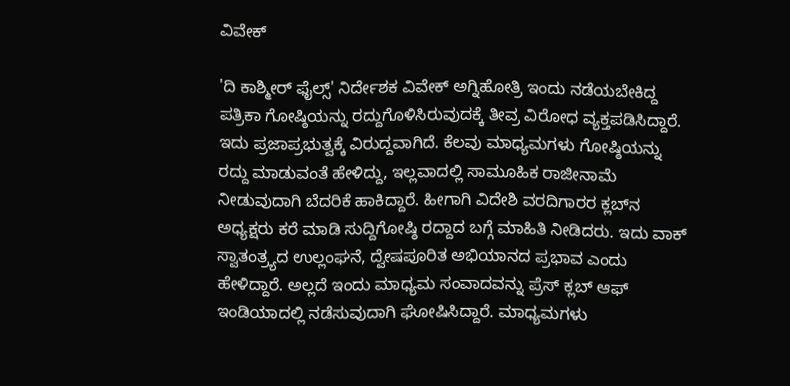ವಿವೇಕ್‌

'ದಿ ಕಾಶ್ಮೀರ್ ಫೈಲ್ಸ್' ನಿರ್ದೇಶಕ ವಿವೇಕ್‌ ಅಗ್ನಿಹೋತ್ರಿ ಇಂದು ನಡೆಯಬೇಕಿದ್ದ ಪತ್ರಿಕಾ ಗೋಷ್ಠಿಯನ್ನು ರದ್ದುಗೊಳಿಸಿರುವುದಕ್ಕೆ ತೀವ್ರ ವಿರೋಧ ವ್ಯಕ್ತಪಡಿಸಿದ್ದಾರೆ. ಇದು ಪ್ರಜಾಪ್ರಭುತ್ವಕ್ಕೆ ವಿರುದ್ದವಾಗಿದೆ. ಕೆಲವು ಮಾಧ್ಯಮಗಳು ಗೋಷ್ಠಿಯನ್ನು ರದ್ದು ಮಾಡುವಂತೆ ಹೇಳಿದ್ದು, ಇಲ್ಲವಾದಲ್ಲಿ ಸಾಮೂಹಿಕ ರಾಜೀನಾಮೆ ನೀಡುವುದಾಗಿ ಬೆದರಿಕೆ ಹಾಕಿದ್ದಾರೆ. ಹೀಗಾಗಿ ವಿದೇಶಿ ವರದಿಗಾರರ ಕ್ಲಬ್‌ನ ಅಧ್ಯಕ್ಷರು ಕರೆ ಮಾಡಿ ಸುದ್ದಿಗೋಷ್ಠಿ ರದ್ದಾದ ಬಗ್ಗೆ ಮಾಹಿತಿ ನೀಡಿದರು. ಇದು ವಾಕ್‌ ಸ್ವಾತಂತ್ರ್ಯದ ಉಲ್ಲಂಘನೆ, ದ್ವೇಷಪೂರಿತ ಅಭಿಯಾನದ ಪ್ರಭಾವ ಎಂದು ಹೇಳಿದ್ದಾರೆ. ಅಲ್ಲದೆ ಇಂದು ಮಾಧ್ಯಮ ಸಂವಾದವನ್ನು ಪ್ರೆಸ್‌ ಕ್ಲಬ್ ಆಫ್‌ ಇಂಡಿಯಾದಲ್ಲಿ ನಡೆಸುವುದಾಗಿ ಘೋಷಿಸಿದ್ದಾರೆ. ಮಾಧ್ಯಮಗಳು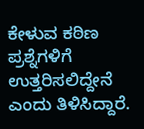ಕೇಳುವ ಕಠಿಣ ಪ್ರಶ್ನೆಗಳಿಗೆ ಉತ್ತರಿಸಲಿದ್ದೇನೆ ಎಂದು ತಿಳಿಸಿದ್ದಾರೆ.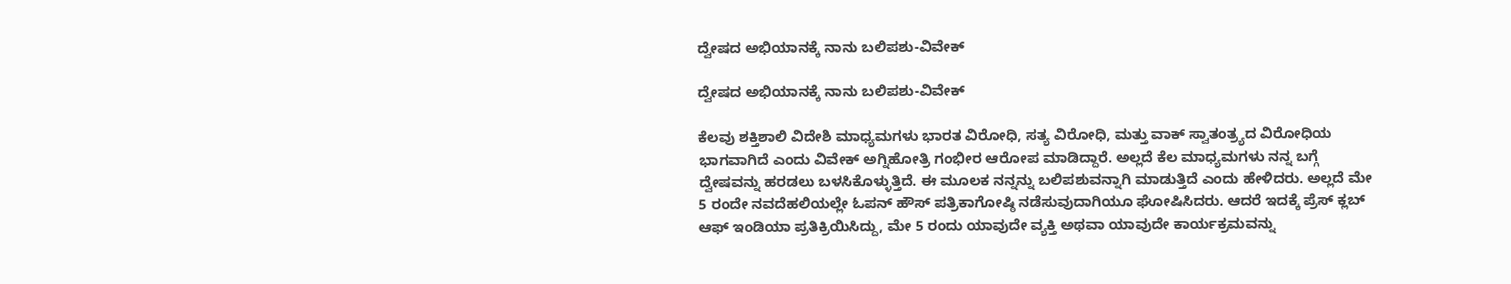ದ್ವೇಷದ ಅಭಿಯಾನಕ್ಕೆ ನಾನು ಬಲಿಪಶು-ವಿವೇಕ್

ದ್ವೇಷದ ಅಭಿಯಾನಕ್ಕೆ ನಾನು ಬಲಿಪಶು-ವಿವೇಕ್

ಕೆಲವು ಶಕ್ತಿಶಾಲಿ ವಿದೇಶಿ ಮಾಧ್ಯಮಗಳು ಭಾರತ ವಿರೋಧಿ, ಸತ್ಯ ವಿರೋಧಿ, ಮತ್ತು ವಾಕ್‌ ಸ್ವಾತಂತ್ರ್ಯದ ವಿರೋಧಿಯ ಭಾಗವಾಗಿದೆ ಎಂದು ವಿವೇಕ್ ಅಗ್ನಿಹೋತ್ರಿ ಗಂಭೀರ ಆರೋಪ ಮಾಡಿದ್ದಾರೆ. ಅಲ್ಲದೆ ಕೆಲ ಮಾಧ್ಯಮಗಳು ನನ್ನ ಬಗ್ಗೆ ದ್ವೇಷವನ್ನು ಹರಡಲು ಬಳಸಿಕೊಳ್ಳುತ್ತಿದೆ. ಈ ಮೂಲಕ ನನ್ನನ್ನು ಬಲಿಪಶುವನ್ನಾಗಿ ಮಾಡುತ್ತಿದೆ ಎಂದು ಹೇಳಿದರು. ಅಲ್ಲದೆ ಮೇ 5 ರಂದೇ ನವದೆಹಲಿಯಲ್ಲೇ ಓಪನ್ ಹೌಸ್ ಪತ್ರಿಕಾಗೋಷ್ಠಿ ನಡೆಸುವುದಾಗಿಯೂ ಘೋಷಿಸಿದರು. ಆದರೆ ಇದಕ್ಕೆ ಪ್ರೆಸ್‌ ಕ್ಲಬ್ ಆಫ್‌ ಇಂಡಿಯಾ ಪ್ರತಿಕ್ರಿಯಿಸಿದ್ದು, ಮೇ 5 ರಂದು ಯಾವುದೇ ವ್ಯಕ್ತಿ ಅಥವಾ ಯಾವುದೇ ಕಾರ್ಯಕ್ರಮವನ್ನು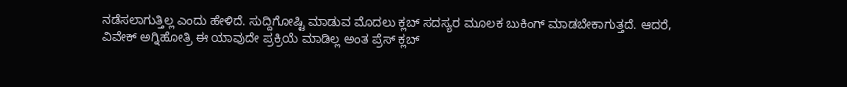ನಡೆಸಲಾಗುತ್ತಿಲ್ಲ ಎಂದು ಹೇಳಿದೆ. ಸುದ್ದಿಗೋಷ್ಟಿ ಮಾಡುವ ಮೊದಲು ಕ್ಲಬ್ ಸದಸ್ಯರ ಮೂಲಕ ಬುಕಿಂಗ್ ಮಾಡಬೇಕಾಗುತ್ತದೆ. ಆದರೆ, ವಿವೇಕ್‌ ಅಗ್ನಿಹೋತ್ರಿ ಈ ಯಾವುದೇ ಪ್ರಕ್ರಿಯೆ ಮಾಡಿಲ್ಲ ಅಂತ ಪ್ರೆಸ್ ಕ್ಲಬ್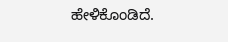ಹೇಳಿಕೊಂಡಿದೆ.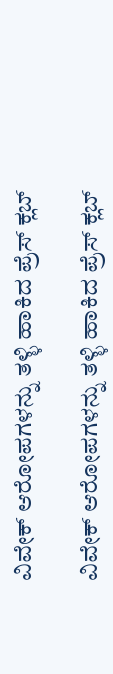ವಿವೇಕ್‌ ಆರೋಪಗಳನ್ನು ತಳ್ಳಿ ಹಾಕಿದ ಪ್ರೆಸ್ ಕ್ಲಬ್

ವಿವೇಕ್‌ ಆರೋಪಗಳನ್ನು ತಳ್ಳಿ ಹಾಕಿದ ಪ್ರೆಸ್ ಕ್ಲಬ್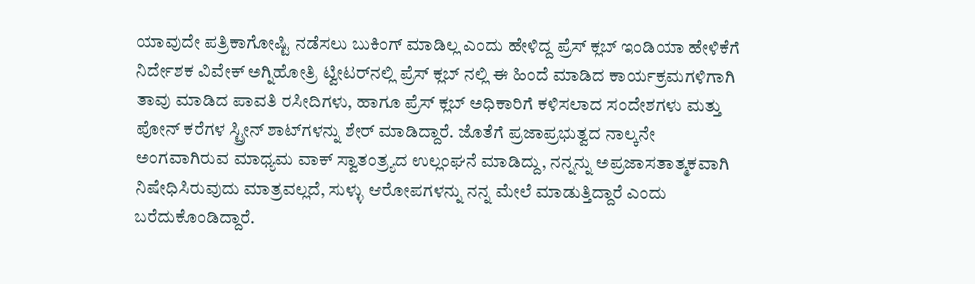ಯಾವುದೇ ಪತ್ರಿಕಾಗೋಷ್ಟಿ ನಡೆಸಲು ಬುಕಿಂಗ್ ಮಾಡಿಲ್ಲ ಎಂದು ಹೇಳಿದ್ದ ಪ್ರೆಸ್‌ ಕ್ಲಬ್ ಇಂಡಿಯಾ ಹೇಳಿಕೆಗೆ ನಿರ್ದೇಶಕ ವಿವೇಕ್ ಅಗ್ನಿಹೋತ್ರಿ ಟ್ವೀಟರ್‌ನಲ್ಲಿ ಪ್ರೆಸ್ ಕ್ಲಬ್ ನಲ್ಲಿ ಈ ಹಿಂದೆ ಮಾಡಿದ ಕಾರ್ಯಕ್ರಮಗಳಿಗಾಗಿ ತಾವು ಮಾಡಿದ ಪಾವತಿ ರಸೀದಿಗಳು, ಹಾಗೂ ಪ್ರೆಸ್‌ ಕ್ಲಬ್ ಅಧಿಕಾರಿಗೆ ಕಳಿಸಲಾದ ಸಂದೇಶಗಳು ಮತ್ತು ಪೋನ್‌ ಕರೆಗಳ ಸ್ಟ್ರೀನ್‌ ಶಾಟ್‌ಗಳನ್ನು ಶೇರ್‌ ಮಾಡಿದ್ದಾರೆ. ಜೊತೆಗೆ ಪ್ರಜಾಪ್ರಭುತ್ವದ ನಾಲ್ಕನೇ ಅಂಗವಾಗಿರುವ ಮಾಧ್ಯಮ ವಾಕ್‌ ಸ್ವಾತಂತ್ರ್ಯದ ಉಲ್ಲಂಘನೆ ಮಾಡಿದ್ದು, ನನ್ನನ್ನು ಅಪ್ರಜಾಸತಾತ್ಮಕವಾಗಿ ನಿಷೇಧಿಸಿರುವುದು ಮಾತ್ರವಲ್ಲದೆ, ಸುಳ್ಳು ಆರೋಪಗಳನ್ನು ನನ್ನ ಮೇಲೆ ಮಾಡುತ್ತಿದ್ದಾರೆ ಎಂದು ಬರೆದುಕೊಂಡಿದ್ದಾರೆ.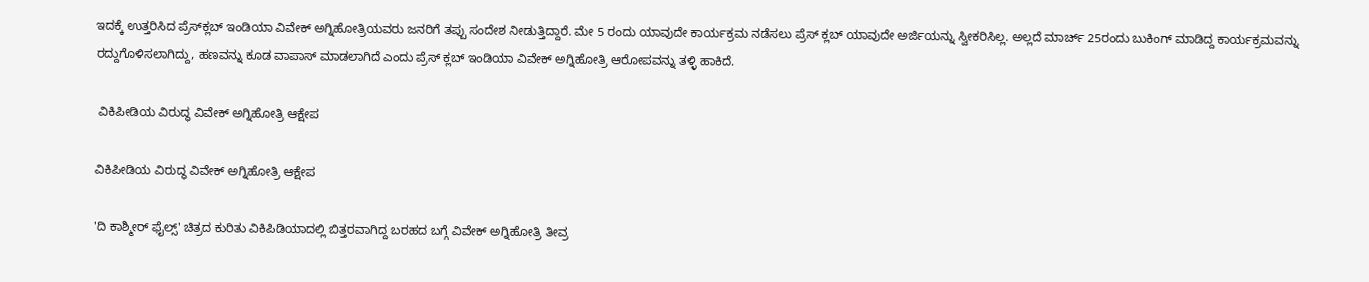ಇದಕ್ಕೆ ಉತ್ತರಿಸಿದ ಪ್ರೆಸ್‌ಕ್ಲಬ್ ಇಂಡಿಯಾ ವಿವೇಕ್ ಅಗ್ನಿಹೋತ್ರಿಯವರು ಜನರಿಗೆ ತಪ್ಪು ಸಂದೇಶ ನೀಡುತ್ತಿದ್ದಾರೆ. ಮೇ 5 ರಂದು ಯಾವುದೇ ಕಾರ್ಯಕ್ರಮ ನಡೆಸಲು ಪ್ರೆಸ್‌ ಕ್ಲಬ್‌ ಯಾವುದೇ ಅರ್ಜಿಯನ್ನು ಸ್ವೀಕರಿಸಿಲ್ಲ. ಅಲ್ಲದೆ ಮಾರ್ಚ್‌ 25ರಂದು ಬುಕಿಂಗ್‌ ಮಾಡಿದ್ದ ಕಾರ್ಯಕ್ರಮವನ್ನು ರದ್ದುಗೊಳಿಸಲಾಗಿದ್ದು, ಹಣವನ್ನು ಕೂಡ ವಾಪಾಸ್‌ ಮಾಡಲಾಗಿದೆ ಎಂದು ಪ್ರೆಸ್‌ ಕ್ಲಬ್ ಇಂಡಿಯಾ ವಿವೇಕ್‌ ಅಗ್ನಿಹೋತ್ರಿ ಆರೋಪವನ್ನು ತಳ್ಳಿ ಹಾಕಿದೆ.

 ವಿಕಿಪೀಡಿಯ ವಿರುದ್ಧ ವಿವೇಕ್‌ ಅಗ್ನಿಹೋತ್ರಿ ಆಕ್ಷೇಪ

ವಿಕಿಪೀಡಿಯ ವಿರುದ್ಧ ವಿವೇಕ್‌ ಅಗ್ನಿಹೋತ್ರಿ ಆಕ್ಷೇಪ

'ದಿ ಕಾಶ್ಮೀರ್ ಫೈಲ್ಸ್' ಚಿತ್ರದ ಕುರಿತು ವಿಕಿಪಿಡಿಯಾದಲ್ಲಿ ಬಿತ್ತರವಾಗಿದ್ದ ಬರಹದ ಬಗ್ಗೆ ವಿವೇಕ್ ಅಗ್ನಿಹೋತ್ರಿ ತೀವ್ರ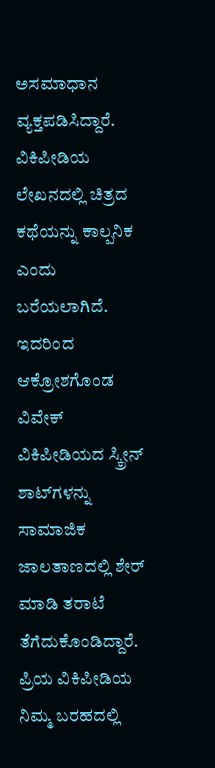ಅಸಮಾಧಾನ ವ್ಯಕ್ತಪಡಿಸಿದ್ದಾರೆ. ವಿಕಿಪೀಡಿಯ ಲೇಖನದಲ್ಲಿ ಚಿತ್ರದ ಕಥೆಯನ್ನು ಕಾಲ್ಪನಿಕ ಎಂದು ಬರೆಯಲಾಗಿದೆ. ಇದರಿಂದ ಆಕ್ರೋಶಗೊಂಡ ವಿವೇಕ್‌ ವಿಕಿಪೀಡಿಯದ ಸ್ಕ್ರೀನ್ ಶಾಟ್‌ಗಳನ್ನು ಸಾಮಾಜಿಕ ಜಾಲತಾಣದಲ್ಲಿ ಶೇರ್ ಮಾಡಿ ತರಾಟೆ ತೆಗೆದುಕೊಂಡಿದ್ದಾರೆ. ಪ್ರಿಯ ವಿಕಿಪೀಡಿಯ ನಿಮ್ಮ ಬರಹದಲ್ಲಿ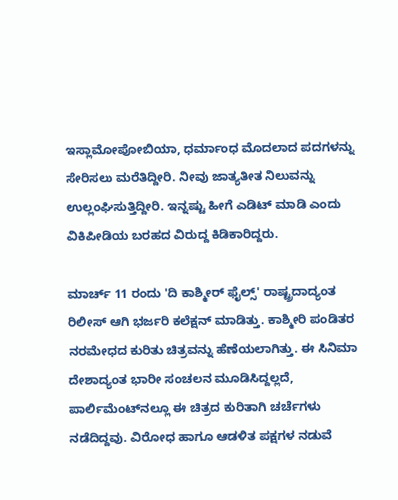ಇಸ್ಲಾಮೋಪೋಬಿಯಾ, ಧರ್ಮಾಂಧ ಮೊದಲಾದ ಪದಗಳನ್ನು ಸೇರಿಸಲು ಮರೆತಿದ್ದೀರಿ. ನೀವು ಜಾತ್ಯತೀತ ನಿಲುವನ್ನು ಉಲ್ಲಂಘಿಸುತ್ತಿದ್ದೀರಿ. ಇನ್ನಷ್ಟು ಹೀಗೆ ಎಡಿಟ್ ಮಾಡಿ ಎಂದು ವಿಕಿಪೀಡಿಯ ಬರಹದ ವಿರುದ್ದ ಕಿಡಿಕಾರಿದ್ದರು.

ಮಾರ್ಚ್ 11 ರಂದು 'ದಿ ಕಾಶ್ಮೀರ್ ಫೈಲ್ಸ್‌' ರಾಷ್ಟ್ರದಾದ್ಯಂತ ರಿಲೀಸ್‌ ಆಗಿ ಭರ್ಜರಿ ಕಲೆಕ್ಷನ್ ಮಾಡಿತ್ತು. ಕಾಶ್ಮೀರಿ ಪಂಡಿತರ ನರಮೇಧದ ಕುರಿತು ಚಿತ್ರವನ್ನು ಹೆಣೆಯಲಾಗಿತ್ತು. ಈ ಸಿನಿಮಾ ದೇಶಾದ್ಯಂತ ಭಾರೀ ಸಂಚಲನ ಮೂಡಿಸಿದ್ದಲ್ಲದೆ, ಪಾರ್ಲಿಮೆಂಟ್‌ನಲ್ಲೂ ಈ ಚಿತ್ರದ ಕುರಿತಾಗಿ ಚರ್ಚೆಗಳು ನಡೆದಿದ್ದವು. ವಿರೋಧ ಹಾಗೂ ಆಡಳಿತ ಪಕ್ಷಗಳ ನಡುವೆ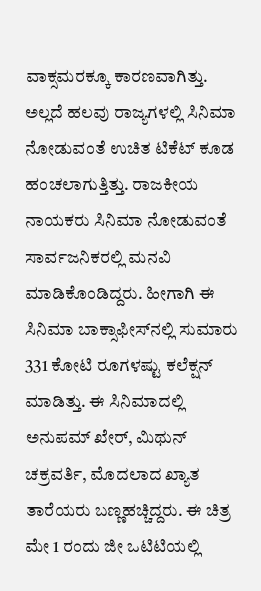ವಾಕ್ಸಮರಕ್ಕೂ ಕಾರಣವಾಗಿತ್ತು. ಅಲ್ಲದೆ ಹಲವು ರಾಜ್ಯಗಳಲ್ಲಿ ಸಿನಿಮಾ ನೋಡುವಂತೆ ಉಚಿತ ಟಿಕೆಟ್ ಕೂಡ ಹಂಚಲಾಗುತ್ತಿತ್ತು. ರಾಜಕೀಯ ನಾಯಕರು ಸಿನಿಮಾ ನೋಡುವಂತೆ ಸಾರ್ವಜನಿಕರಲ್ಲಿ ಮನವಿ ಮಾಡಿಕೊಂಡಿದ್ದರು. ಹೀಗಾಗಿ ಈ ಸಿನಿಮಾ ಬಾಕ್ಸಾಫೀಸ್‌ನಲ್ಲಿ ಸುಮಾರು 331 ಕೋಟಿ ರೂಗಳಷ್ಟು ಕಲೆಕ್ಷನ್ ಮಾಡಿತ್ತು. ಈ ಸಿನಿಮಾದಲ್ಲಿ ಅನುಪಮ್ ಖೇರ್, ಮಿಥುನ್ ಚಕ್ರವರ್ತಿ, ಮೊದಲಾದ ಖ್ಯಾತ ತಾರೆಯರು ಬಣ್ಣಹಚ್ಚಿದ್ದರು. ಈ ಚಿತ್ರ ಮೇ 1 ರಂದು ಜೀ ಒಟಿಟಿಯಲ್ಲಿ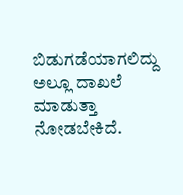ಬಿಡುಗಡೆಯಾಗಲಿದ್ದು ಅಲ್ಲೂ ದಾಖಲೆ ಮಾಡುತ್ತಾ ನೋಡಬೇಕಿದೆ.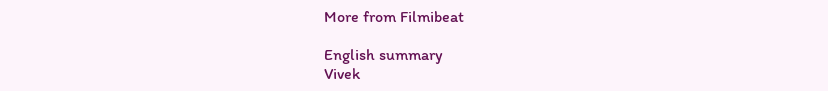More from Filmibeat

English summary
Vivek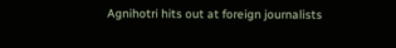Agnihotri hits out at foreign journalists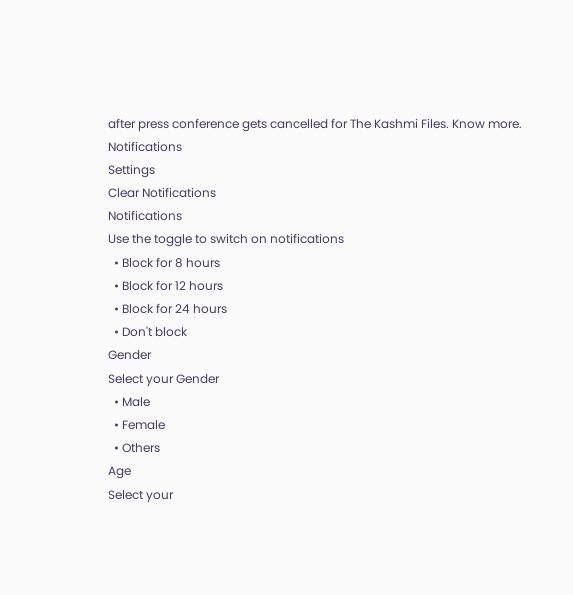after press conference gets cancelled for The Kashmi Files. Know more.
Notifications
Settings
Clear Notifications
Notifications
Use the toggle to switch on notifications
  • Block for 8 hours
  • Block for 12 hours
  • Block for 24 hours
  • Don't block
Gender
Select your Gender
  • Male
  • Female
  • Others
Age
Select your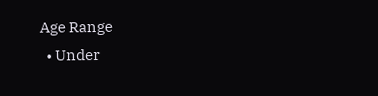Age Range
  • Under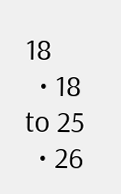18
  • 18 to 25
  • 26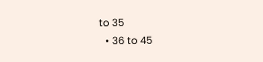to 35
  • 36 to 45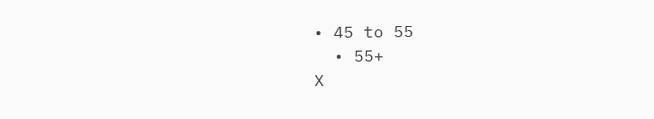• 45 to 55
  • 55+
X